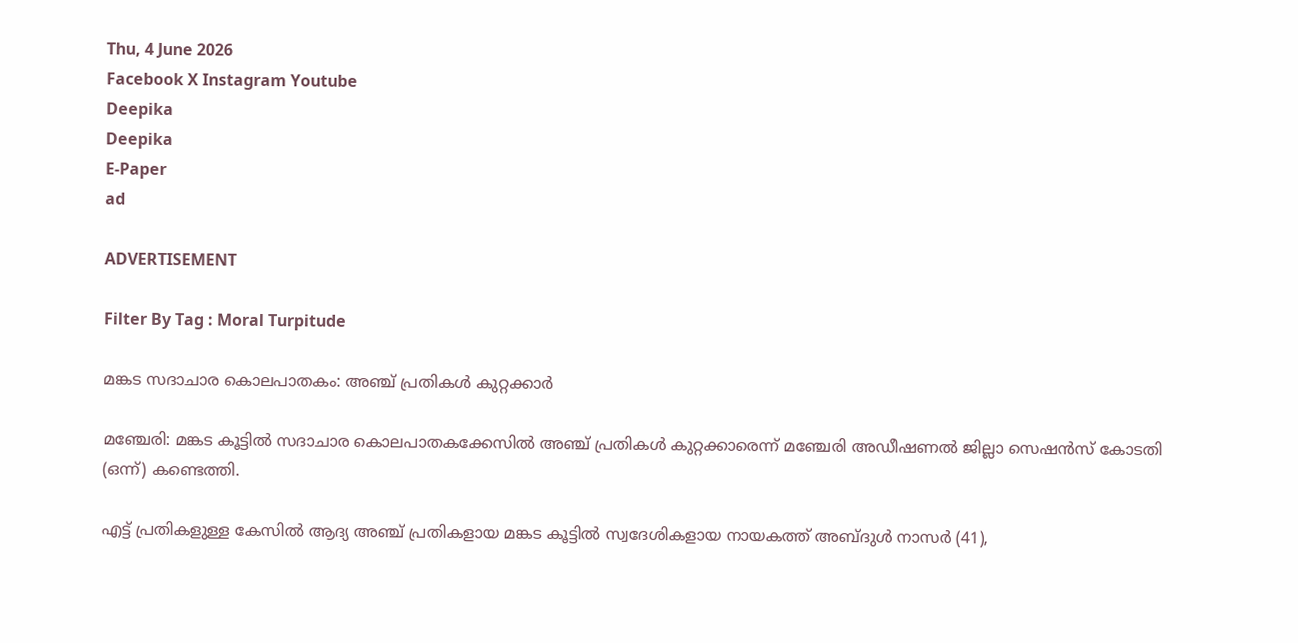Thu, 4 June 2026
Facebook X Instagram Youtube
Deepika
Deepika
E-Paper
ad

ADVERTISEMENT

Filter By Tag : Moral Turpitude

മങ്കട സദാചാര കൊലപാതകം: അഞ്ച് പ്രതികൾ കുറ്റക്കാർ

മഞ്ചേരി: മങ്കട കൂട്ടിൽ സദാചാര കൊലപാതകക്കേസിൽ അഞ്ച് പ്രതികൾ കുറ്റക്കാരെന്ന് മഞ്ചേരി അഡീഷണൽ ജില്ലാ സെഷൻസ് കോടതി (ഒന്ന്) കണ്ടെത്തി.

എട്ട് പ്രതികളുള്ള കേസിൽ ആദ്യ അഞ്ച് പ്രതികളായ മങ്കട കൂട്ടിൽ സ്വദേശികളായ നായകത്ത് അബ്ദുൾ നാസർ (41),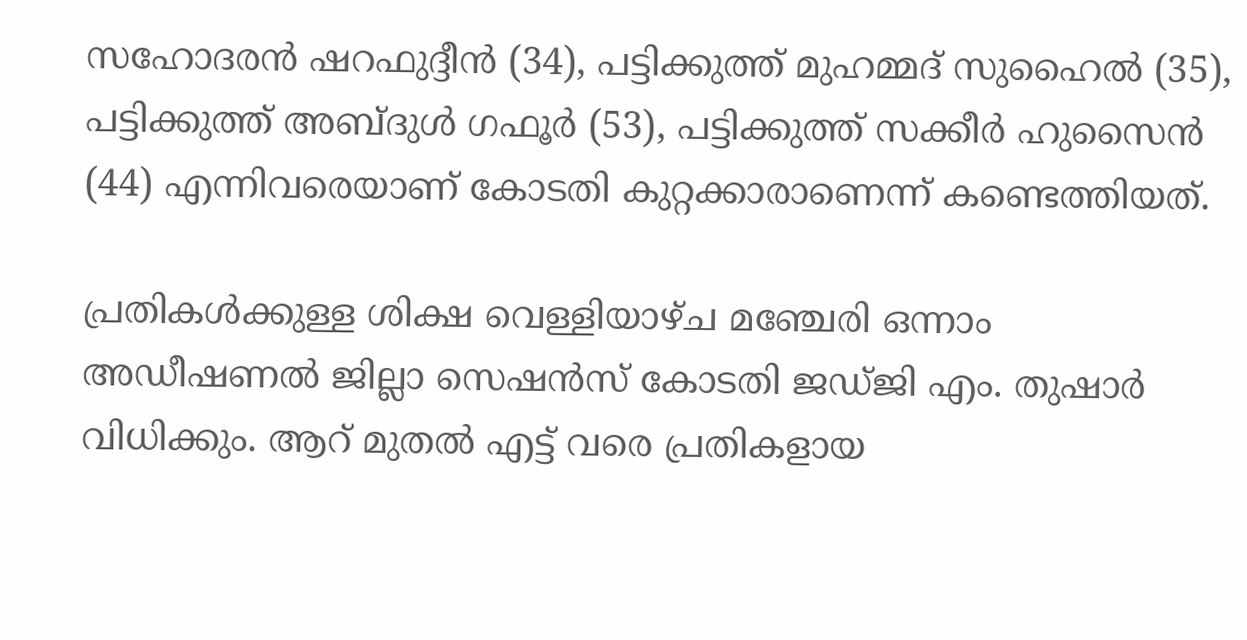സഹോദരൻ ഷറഫുദ്ദീൻ (34), പട്ടിക്കുത്ത് മുഹമ്മദ് സുഹൈൽ (35), പട്ടിക്കുത്ത് അബ്ദുൾ ഗഫൂർ (53), പട്ടിക്കുത്ത് സക്കീർ ഹുസൈൻ (44) എന്നിവരെയാണ് കോടതി കുറ്റക്കാരാണെന്ന് കണ്ടെത്തിയത്.

പ്രതികൾക്കുള്ള ശിക്ഷ വെള്ളിയാഴ്ച മഞ്ചേരി ഒന്നാം അഡീഷണൽ ജില്ലാ സെഷൻസ് കോടതി ജഡ്ജി എം. തുഷാർ വിധിക്കും. ആറ് മുതൽ എട്ട് വരെ പ്രതികളായ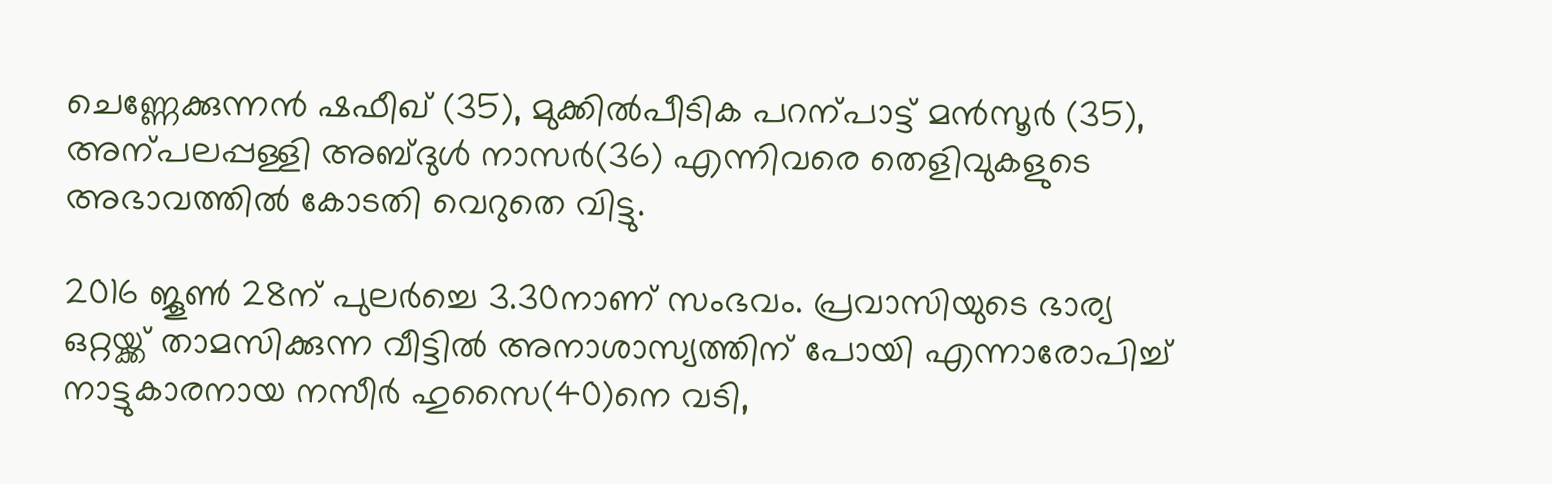ചെണ്ണേക്കുന്നൻ ഷഫീഖ് (35), മുക്കിൽപീടിക പറന്പാട്ട് മൻസൂർ (35), അന്പലപ്പള്ളി അബ്ദുൾ നാസർ(36) എന്നിവരെ തെളിവുകളുടെ അഭാവത്തിൽ കോടതി വെറുതെ വിട്ടു.

2016 ജൂണ്‍ 28ന് പുലർച്ചെ 3.30നാണ് സംഭവം. പ്രവാസിയുടെ ഭാര്യ ഒറ്റയ്ക്ക് താമസിക്കുന്ന വീട്ടിൽ അനാശാസ്യത്തിന് പോയി എന്നാരോപിച്ച് നാട്ടുകാരനായ നസീർ ഹുസൈ(40)നെ വടി,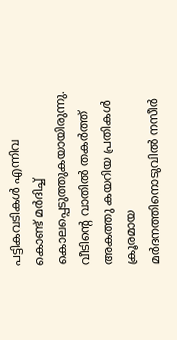പട്ടികവടികൾ എന്നിവ കൊണ്ട് മർദിച്ച് കൊലപ്പെടുത്തുകയായിരുന്നു. വീടിന്‍റെ വാതിൽ തകർത്ത് അകത്തു കയറിയ പ്രതികൾ ക്രൂരമായ മർദനത്തിനൊടുവിൽ നസീർ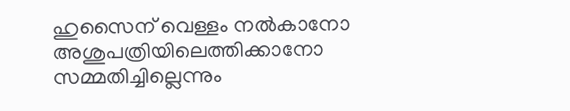ഹുസൈന് വെള്ളം നൽകാനോ അശുപത്രിയിലെത്തിക്കാനോ സമ്മതിച്ചില്ലെന്നും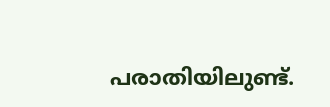പരാതിയിലുണ്ട്.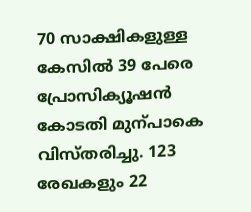70 സാക്ഷികളുള്ള കേസിൽ 39 പേരെ പ്രോസിക്യൂഷൻ കോടതി മുന്പാകെ വിസ്തരിച്ചു. 123 രേഖകളും 22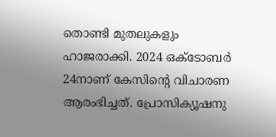തൊണ്ടി മുതലുകളും ഹാജരാക്കി. 2024 ഒക്ടോബർ 24നാണ് കേസിന്‍റെ വിചാരണ ആരംഭിച്ചത്. പ്രോസിക്യൂഷനു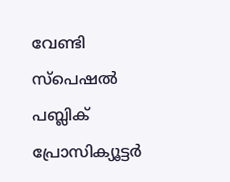വേണ്ടി സ്പെഷൽ പബ്ലിക് പ്രോസിക്യൂട്ടർ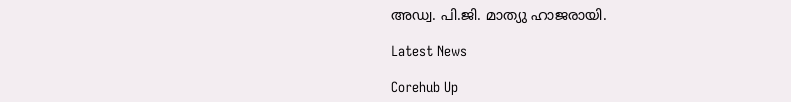അഡ്വ. പി.ജി. മാത്യു ഹാജരായി.

Latest News

Corehub Up